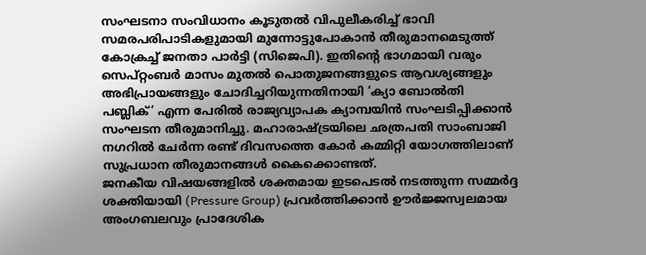സംഘടനാ സംവിധാനം കൂടുതൽ വിപുലീകരിച്ച് ഭാവി സമരപരിപാടികളുമായി മുന്നോട്ടുപോകാൻ തീരുമാനമെടുത്ത് കോക്രച്ച് ജനതാ പാർട്ടി (സിജെപി). ഇതിന്റെ ഭാഗമായി വരും സെപ്റ്റംബർ മാസം മുതൽ പൊതുജനങ്ങളുടെ ആവശ്യങ്ങളും അഭിപ്രായങ്ങളും ചോദിച്ചറിയുന്നതിനായി ‘ക്യാ ബോൽതി പബ്ലിക്’ എന്ന പേരിൽ രാജ്യവ്യാപക ക്യാമ്പയിൻ സംഘടിപ്പിക്കാൻ സംഘടന തീരുമാനിച്ചു. മഹാരാഷ്ട്രയിലെ ഛത്രപതി സാംബാജി നഗറിൽ ചേർന്ന രണ്ട് ദിവസത്തെ കോർ കമ്മിറ്റി യോഗത്തിലാണ് സുപ്രധാന തീരുമാനങ്ങൾ കൈക്കൊണ്ടത്.
ജനകീയ വിഷയങ്ങളിൽ ശക്തമായ ഇടപെടൽ നടത്തുന്ന സമ്മർദ്ദ ശക്തിയായി (Pressure Group) പ്രവർത്തിക്കാൻ ഊർജ്ജസ്വലമായ അംഗബലവും പ്രാദേശിക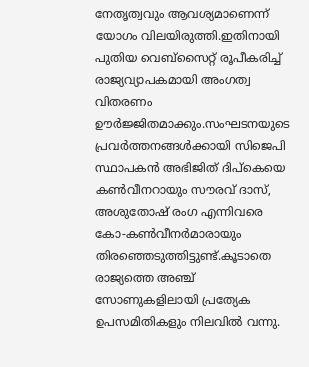നേതൃത്വവും ആവശ്യമാണെന്ന് യോഗം വിലയിരുത്തി.ഇതിനായി പുതിയ വെബ്സൈറ്റ് രൂപീകരിച്ച് രാജ്യവ്യാപകമായി അംഗത്വ വിതരണം ഊർജ്ജിതമാക്കും.സംഘടനയുടെ പ്രവർത്തനങ്ങൾക്കായി സിജെപി സ്ഥാപകൻ അഭിജിത് ദിപ്കെയെ കൺവീനറായും സൗരവ് ദാസ്, അശുതോഷ് രംഗ എന്നിവരെ കോ-കൺവീനർമാരായും തിരഞ്ഞെടുത്തിട്ടുണ്ട്.കൂടാതെ രാജ്യത്തെ അഞ്ച് സോണുകളിലായി പ്രത്യേക ഉപസമിതികളും നിലവിൽ വന്നു.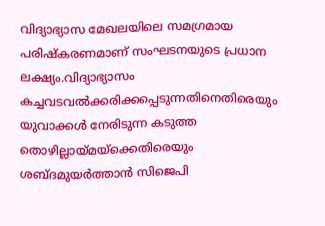വിദ്യാഭ്യാസ മേഖലയിലെ സമഗ്രമായ പരിഷ്കരണമാണ് സംഘടനയുടെ പ്രധാന ലക്ഷ്യം.വിദ്യാഭ്യാസം കച്ചവടവൽക്കരിക്കപ്പെടുന്നതിനെതിരെയും യുവാക്കൾ നേരിടുന്ന കടുത്ത തൊഴില്ലായ്മയ്ക്കെതിരെയും ശബ്ദമുയർത്താൻ സിജെപി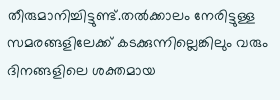തീരുമാനിച്ചിട്ടുണ്ട്.തൽക്കാലം നേരിട്ടുള്ള സമരങ്ങളിലേക്ക് കടക്കുന്നില്ലെങ്കിലും വരും ദിനങ്ങളിലെ ശക്തമായ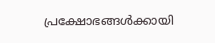പ്രക്ഷോഭങ്ങൾക്കായി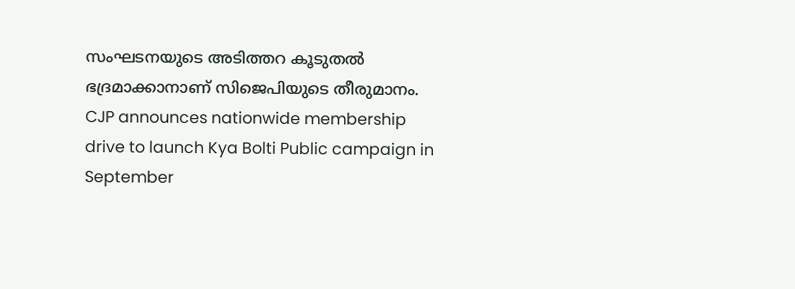സംഘടനയുടെ അടിത്തറ കൂടുതൽ ഭദ്രമാക്കാനാണ് സിജെപിയുടെ തീരുമാനം.
CJP announces nationwide membership drive to launch Kya Bolti Public campaign in September